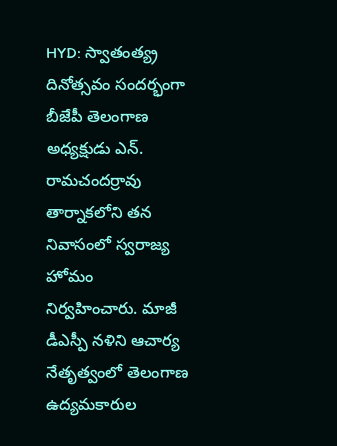HYD: స్వాతంత్య్ర దినోత్సవం సందర్భంగా బీజేపీ తెలంగాణ అధ్యక్షుడు ఎన్. రామచందర్రావు తార్నాకలోని తన నివాసంలో స్వరాజ్య హోమం నిర్వహించారు. మాజీ డీఎస్పీ నళిని ఆచార్య నేతృత్వంలో తెలంగాణ ఉద్యమకారుల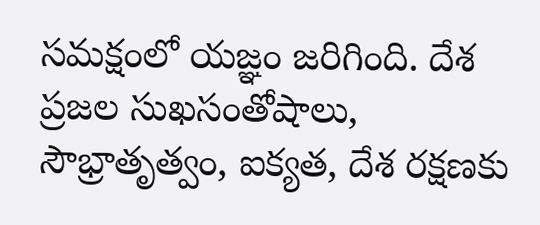సమక్షంలో యజ్ఞం జరిగింది. దేశ ప్రజల సుఖసంతోషాలు, సౌభ్రాతృత్వం, ఐక్యత, దేశ రక్షణకు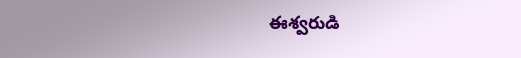ఈశ్వరుడి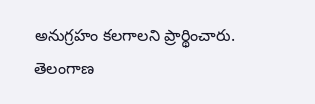అనుగ్రహం కలగాలని ప్రార్థించారు.
తెలంగాణ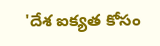'దేశ ఐక్యత కోసం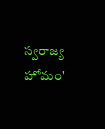స్వరాజ్య హోమం'